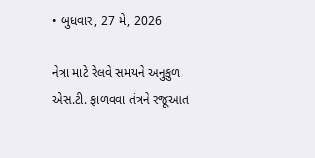• બુધવાર, 27 મે, 2026

નેત્રા માટે રેલવે સમયને અનુકુળ એસ.ટી. ફાળવવા તંત્રને રજૂઆત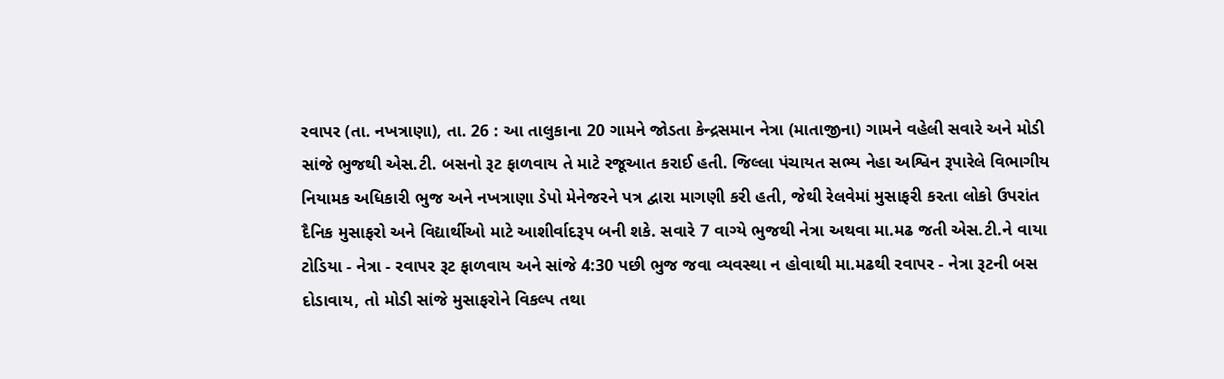રવાપર (તા. નખત્રાણા), તા. 26 : આ તાલુકાના 20 ગામને જોડતા કેન્દ્રસમાન નેત્રા (માતાજીના) ગામને વહેલી સવારે અને મોડી સાંજે ભુજથી એસ.ટી. બસનો રૂટ ફાળવાય તે માટે રજૂઆત કરાઈ હતી. જિલ્લા પંચાયત સભ્ય નેહા અશ્વિન રૂપારેલે વિભાગીય નિયામક અધિકારી ભુજ અને નખત્રાણા ડેપો મેનેજરને પત્ર દ્વારા માગણી કરી હતી, જેથી રેલવેમાં મુસાફરી કરતા લોકો ઉપરાંત દૈનિક મુસાફરો અને વિદ્યાર્થીઓ માટે આશીર્વાદરૂપ બની શકે. સવારે 7 વાગ્યે ભુજથી નેત્રા અથવા મા.મઢ જતી એસ.ટી.ને વાયા ટોડિયા - નેત્રા - રવાપર રૂટ ફાળવાય અને સાંજે 4:30 પછી ભુજ જવા વ્યવસ્થા ન હોવાથી મા.મઢથી રવાપર - નેત્રા રૂટની બસ દોડાવાય, તો મોડી સાંજે મુસાફરોને વિકલ્પ તથા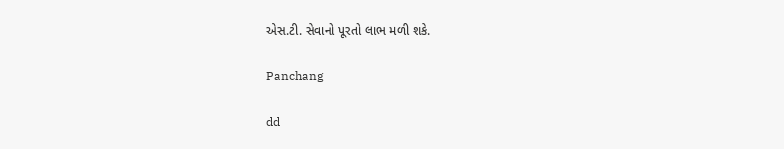એસ.ટી. સેવાનો પૂરતો લાભ મળી શકે.

Panchang

dd